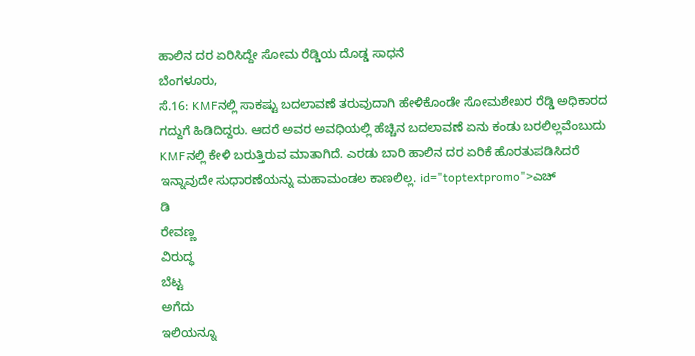ಹಾಲಿನ ದರ ಏರಿಸಿದ್ದೇ ಸೋಮ ರೆಡ್ಡಿಯ ದೊಡ್ಡ ಸಾಧನೆ
ಬೆಂಗಳೂರು,
ಸೆ.16: KMFನಲ್ಲಿ ಸಾಕಷ್ಟು ಬದಲಾವಣೆ ತರುವುದಾಗಿ ಹೇಳಿಕೊಂಡೇ ಸೋಮಶೇಖರ ರೆಡ್ಡಿ ಅಧಿಕಾರದ ಗದ್ದುಗೆ ಹಿಡಿದಿದ್ದರು. ಆದರೆ ಅವರ ಅವಧಿಯಲ್ಲಿ ಹೆಚ್ಚಿನ ಬದಲಾವಣೆ ಏನು ಕಂಡು ಬರಲಿಲ್ಲವೆಂಬುದು KMFನಲ್ಲಿ ಕೇಳಿ ಬರುತ್ತಿರುವ ಮಾತಾಗಿದೆ. ಎರಡು ಬಾರಿ ಹಾಲಿನ ದರ ಏರಿಕೆ ಹೊರತುಪಡಿಸಿದರೆ ಇನ್ನಾವುದೇ ಸುಧಾರಣೆಯನ್ನು ಮಹಾಮಂಡಲ ಕಾಣಲಿಲ್ಲ. id="toptextpromo">ಎಚ್
ಡಿ
ರೇವಣ್ಣ
ವಿರುದ್ಧ
ಬೆಟ್ಟ
ಅಗೆದು
ಇಲಿಯನ್ನೂ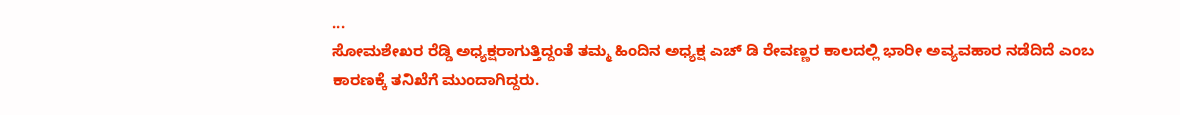...
ಸೋಮಶೇಖರ ರೆಡ್ಡಿ ಅಧ್ಯಕ್ಷರಾಗುತ್ತಿದ್ದಂತೆ ತಮ್ಮ ಹಿಂದಿನ ಅಧ್ಯಕ್ಷ ಎಚ್ ಡಿ ರೇವಣ್ಣರ ಕಾಲದಲ್ಲಿ ಭಾರೀ ಅವ್ಯವಹಾರ ನಡೆದಿದೆ ಎಂಬ ಕಾರಣಕ್ಕೆ ತನಿಖೆಗೆ ಮುಂದಾಗಿದ್ದರು.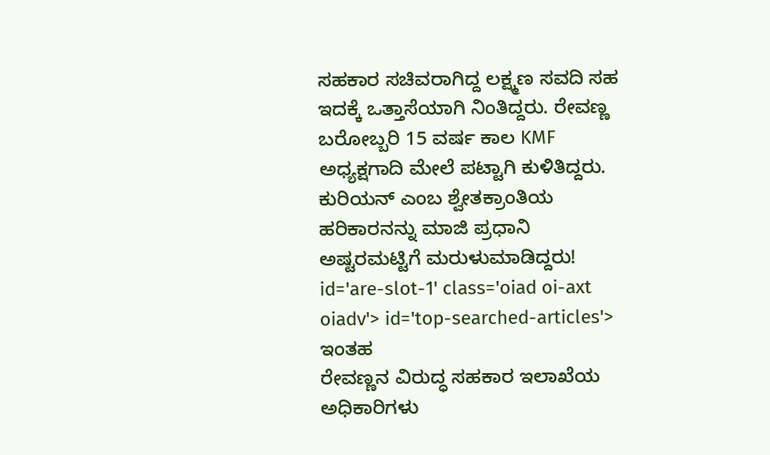ಸಹಕಾರ ಸಚಿವರಾಗಿದ್ದ ಲಕ್ಷ್ಮಣ ಸವದಿ ಸಹ ಇದಕ್ಕೆ ಒತ್ತಾಸೆಯಾಗಿ ನಿಂತಿದ್ದರು. ರೇವಣ್ಣ ಬರೋಬ್ಬರಿ 15 ವರ್ಷ ಕಾಲ KMF ಅಧ್ಯಕ್ಷಗಾದಿ ಮೇಲೆ ಪಟ್ಟಾಗಿ ಕುಳಿತಿದ್ದರು. ಕುರಿಯನ್ ಎಂಬ ಶ್ವೇತಕ್ರಾಂತಿಯ ಹರಿಕಾರನನ್ನು ಮಾಜಿ ಪ್ರಧಾನಿ ಅಷ್ಟರಮಟ್ಟಿಗೆ ಮರುಳುಮಾಡಿದ್ದರು! id='are-slot-1' class='oiad oi-axt oiadv'> id='top-searched-articles'>
ಇಂತಹ
ರೇವಣ್ಣನ ವಿರುದ್ಧ ಸಹಕಾರ ಇಲಾಖೆಯ ಅಧಿಕಾರಿಗಳು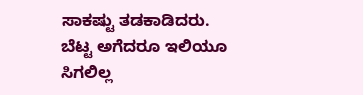ಸಾಕಷ್ಟು ತಡಕಾಡಿದರು. ಬೆಟ್ಟ ಅಗೆದರೂ ಇಲಿಯೂ ಸಿಗಲಿಲ್ಲ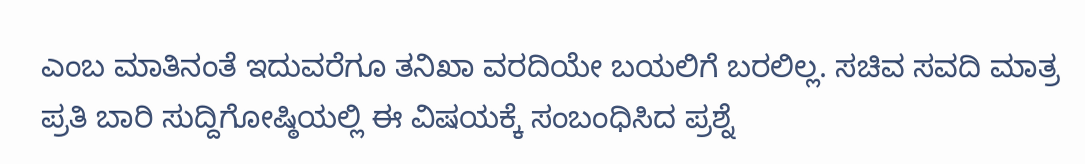ಎಂಬ ಮಾತಿನಂತೆ ಇದುವರೆಗೂ ತನಿಖಾ ವರದಿಯೇ ಬಯಲಿಗೆ ಬರಲಿಲ್ಲ. ಸಚಿವ ಸವದಿ ಮಾತ್ರ ಪ್ರತಿ ಬಾರಿ ಸುದ್ದಿಗೋಷ್ಠಿಯಲ್ಲಿ ಈ ವಿಷಯಕ್ಕೆ ಸಂಬಂಧಿಸಿದ ಪ್ರಶ್ನೆ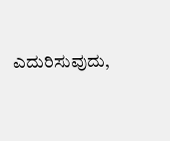ಎದುರಿಸುವುದು,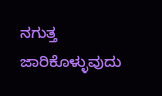ನಗುತ್ತ ಜಾರಿಕೊಳ್ಳುವುದು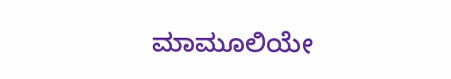ಮಾಮೂಲಿಯೇ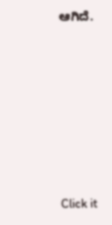ಆಗಿದೆ.











Click it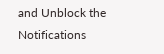and Unblock the Notifications